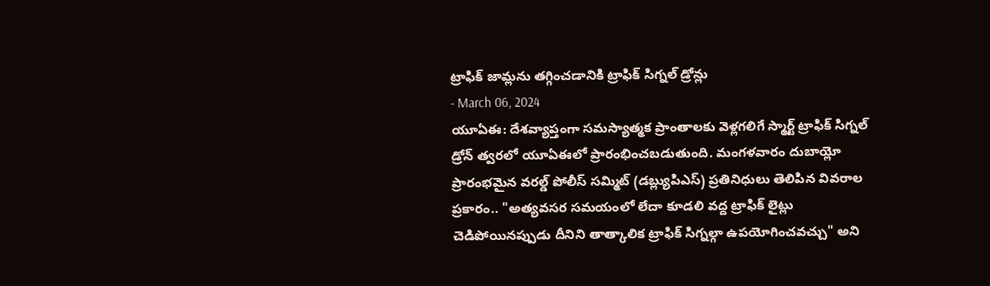ట్రాఫిక్ జామ్లను తగ్గించడానికి ట్రాఫిక్ సిగ్నల్ డ్రోన్లు
- March 06, 2024
యూఏఈ: దేశవ్యాప్తంగా సమస్యాత్మక ప్రాంతాలకు వెళ్లగలిగే స్మార్ట్ ట్రాఫిక్ సిగ్నల్ డ్రోన్ త్వరలో యూఏఈలో ప్రారంభించబడుతుంది. మంగళవారం దుబాయ్లో ప్రారంభమైన వరల్డ్ పోలీస్ సమ్మిట్ (డబ్ల్యుపిఎస్) ప్రతినిధులు తెలిపిన వివరాల ప్రకారం.. "అత్యవసర సమయంలో లేదా కూడలి వద్ద ట్రాఫిక్ లైట్లు చెడిపోయినప్పుడు దీనిని తాత్కాలిక ట్రాఫిక్ సిగ్నల్గా ఉపయోగించవచ్చు" అని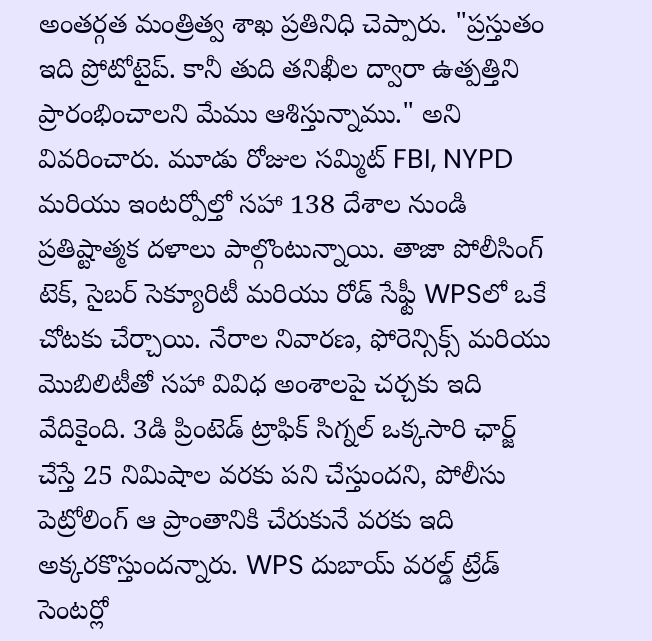అంతర్గత మంత్రిత్వ శాఖ ప్రతినిధి చెప్పారు. "ప్రస్తుతం ఇది ప్రోటోటైప్. కానీ తుది తనిఖీల ద్వారా ఉత్పత్తిని ప్రారంభించాలని మేము ఆశిస్తున్నాము." అని వివరించారు. మూడు రోజుల సమ్మిట్ FBI, NYPD మరియు ఇంటర్పోల్తో సహా 138 దేశాల నుండి ప్రతిష్టాత్మక దళాలు పాల్గొంటున్నాయి. తాజా పోలీసింగ్ టెక్, సైబర్ సెక్యూరిటీ మరియు రోడ్ సేఫ్టీ WPSలో ఒకే చోటకు చేర్చాయి. నేరాల నివారణ, ఫోరెన్సిక్స్ మరియు మొబిలిటీతో సహా వివిధ అంశాలపై చర్చకు ఇది వేదికైంది. 3డి ప్రింటెడ్ ట్రాఫిక్ సిగ్నల్ ఒక్కసారి ఛార్జ్ చేస్తే 25 నిమిషాల వరకు పని చేస్తుందని, పోలీసు పెట్రోలింగ్ ఆ ప్రాంతానికి చేరుకునే వరకు ఇది అక్కరకొస్తుందన్నారు. WPS దుబాయ్ వరల్డ్ ట్రేడ్ సెంటర్లో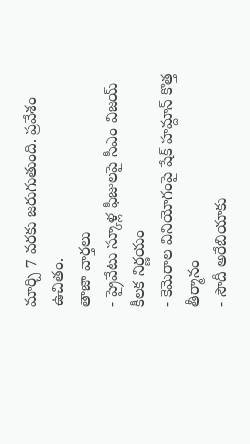మార్చి 7 వరకు జరుగుతుంది. ప్రవేశం ఉచితం.
తాజా వార్తలు
- ప్రైవేటు స్కూళ్ల ఫీజులపై సీఎం విజయ్ కీలక నిర్ణయం
- కెమెరాల వినియోగంపై షేక్ హమ్దాన్ కొత్త తీర్మానం
- సౌదీ అరేబియాకు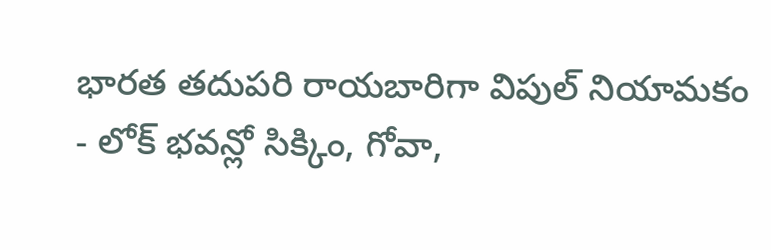భారత తదుపరి రాయబారిగా విపుల్ నియామకం
- లోక్ భవన్లో సిక్కిం, గోవా,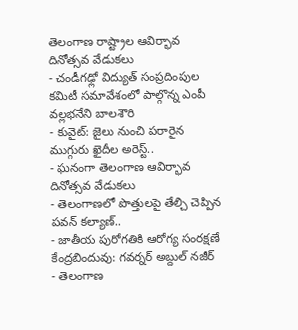తెలంగాణ రాష్ట్రాల ఆవిర్భావ దినోత్సవ వేడుకలు
- చండీగఢ్లో విద్యుత్ సంప్రదింపుల కమిటీ సమావేశంలో పాల్గొన్న ఎంపీ వల్లభనేని బాలశౌరి
- కువైట్: జైలు నుంచి పరారైన ముగ్గురు ఖైదీల అరెస్ట్..
- ఘనంగా తెలంగాణ ఆవిర్భావ దినోత్సవ వేడుకలు
- తెలంగాణలో పొత్తులపై తేల్చి చెప్పిన పవన్ కల్యాణ్..
- జాతీయ పురోగతికి ఆరోగ్య సంరక్షణే కేంద్రబిందువు: గవర్నర్ అబ్దుల్ నజీర్
- తెలంగాణ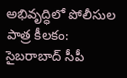అభివృద్ధిలో పోలీసుల పాత్ర కీలకం: సైబరాబాద్ సీపీ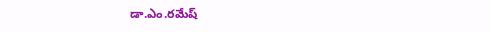డా.ఎం.రమేష్